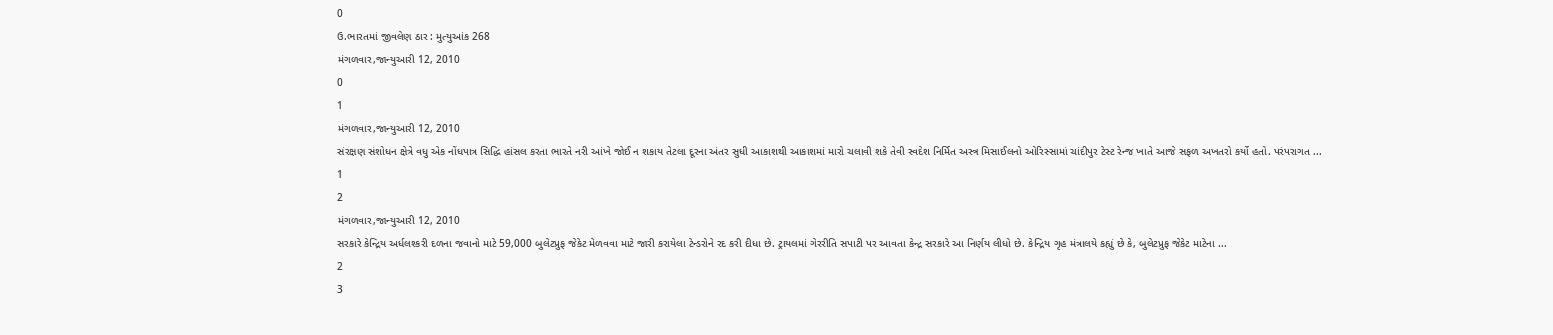0
ઉ.ભારતમાં જીવલેણ ઠાર : મુત્યુઆંક 268
મંગળવાર,જાન્યુઆરી 12, 2010
0
1
મંગળવાર,જાન્યુઆરી 12, 2010
સંરક્ષણ સંશોધન ક્ષેત્રે વધુ એક નોંધપાત્ર સિદ્ધિ હાંસલ કરતા ભારતે નરી આંખે જોઈ ન શકાય તેટલા દૂરના અંતર સુધી આકાશથી આકાશમાં મારો ચલાવી શકે તેવી સ્વદેશ નિર્મિત અસ્ત્ર મિસાઈલનો ઓરિસ્સામાં ચાંદીપુર ટેસ્ટ રેન્જ ખાતે આજે સફળ અખતરો કર્યો હતો. પરંપરાગત ...
1
2
મંગળવાર,જાન્યુઆરી 12, 2010
સરકારે કેન્દ્રિય અર્ધલશ્કરી દળના જવાનો માટે 59,000 બુલેટપ્રુફ જેકેટ મેળવવા માટે જારી કરાયેલા ટેન્ડરોને રદ કરી દીધા છે. ટ્રાયલમાં ગેરરીતિ સપાટી પર આવતા કેન્દ્ર સરકારે આ નિર્ણય લીધો છે. કેન્દ્રિય ગૃહ મંત્રાલયે કહ્યું છે કે, બુલેટપ્રુફ જેકેટ માટેના ...
2
3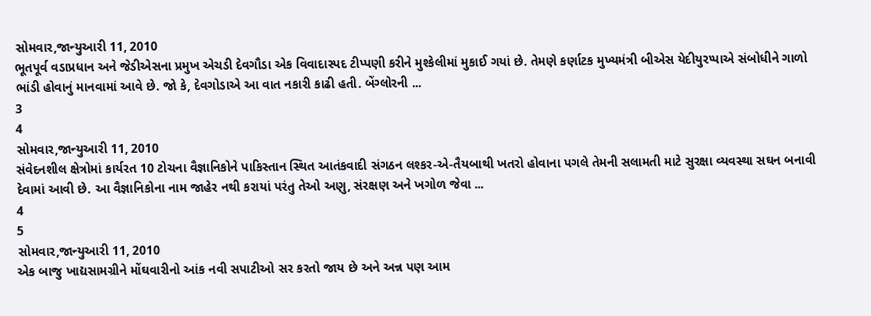સોમવાર,જાન્યુઆરી 11, 2010
ભૂતપૂર્વ વડાપ્રધાન અને જેડીએસના પ્રમુખ એચડી દેવગૌડા એક વિવાદાસ્પદ ટીપ્પણી કરીને મુશ્કેલીમાં મુકાઈ ગયાં છે. તેમણે કર્ણાટક મુખ્યમંત્રી બીએસ યેદીયુરપ્પાએ સંબોધીને ગાળો ભાંડી હોવાનું માનવામાં આવે છે. જો કે, દેવગોડાએ આ વાત નકારી કાઢી હતી. બેંગ્લોરની ...
3
4
સોમવાર,જાન્યુઆરી 11, 2010
સંવેદનશીલ ક્ષેત્રોમાં કાર્યરત 10 ટોચના વૈજ્ઞાનિકોને પાકિસ્તાન સ્થિત આતંકવાદી સંગઠન લશ્કર-એ-તૈયબાથી ખતરો હોવાના પગલે તેમની સલામતી માટે સુરક્ષા વ્યવસ્થા સઘન બનાવી દેવામાં આવી છે. આ વૈજ્ઞાનિકોના નામ જાહેર નથી કરાયાં પરંતુ તેઓ અણુ, સંરક્ષણ અને ખગોળ જેવા ...
4
5
સોમવાર,જાન્યુઆરી 11, 2010
એક બાજુ ખાદ્યસામગ્રીને મોંઘવારીનો આંક નવી સપાટીઓ સર કરતો જાય છે અને અન્ન પણ આમ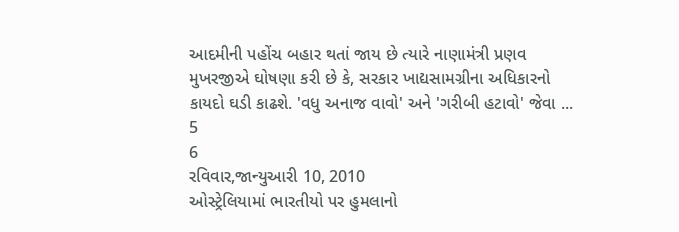આદમીની પહોંચ બહાર થતાં જાય છે ત્યારે નાણામંત્રી પ્રણવ મુખરજીએ ઘોષણા કરી છે કે, સરકાર ખાદ્યસામગ્રીના અધિકારનો કાયદો ઘડી કાઢશે. 'વધુ અનાજ વાવો' અને 'ગરીબી હટાવો' જેવા ...
5
6
રવિવાર,જાન્યુઆરી 10, 2010
ઓસ્ટ્રેલિયામાં ભારતીયો પર હુમલાનો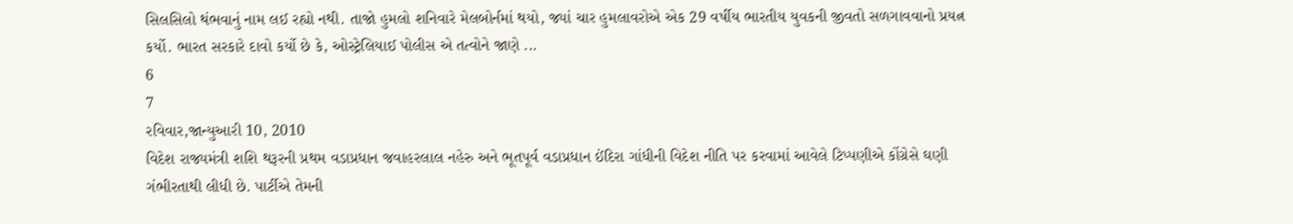સિલસિલો થંભવાનું નામ લઈ રહ્યો નથી. તાજો હુમલો શનિવારે મેલબોર્નમાં થયો, જ્યાં ચાર હુમલાવરોએ એક 29 વર્ષીય ભારતીય યુવકની જીવતો સળગાવવાનો પ્રયત્ન કર્યો. ભારત સરકારે દાવો કર્યો છે કે, ઓસ્ટ્રેલિયાઈ પોલીસ એ તત્વોને જાણે ...
6
7
રવિવાર,જાન્યુઆરી 10, 2010
વિદેશ રાજ્યમંત્રી શશિ થરૂરની પ્રથમ વડાપ્રધાન જવાહરલાલ નહેરુ અને ભૂતપૂર્વ વડાપ્રધાન ઈંદિરા ગાંધીની વિદેશ નીતિ પર કરવામાં આવેલે ટિપ્પણીએ કોંગ્રેસે ઘણી ગંભીરતાથી લીધી છે. પાર્ટીએ તેમની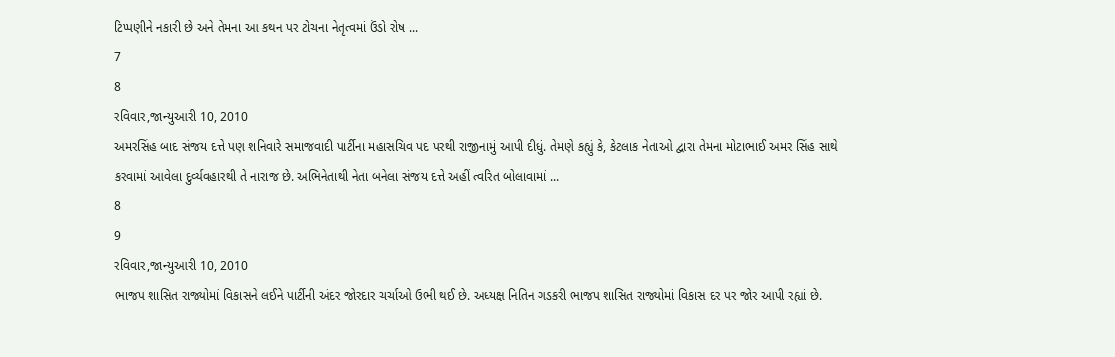ટિપ્પણીને નકારી છે અને તેમના આ કથન પર ટોચના નેતૃત્વમાં ઉંડો રોષ ...
7
8
રવિવાર,જાન્યુઆરી 10, 2010
અમરસિંહ બાદ સંજય દત્તે પણ શનિવારે સમાજવાદી પાર્ટીના મહાસચિવ પદ પરથી રાજીનામું આપી દીધું. તેમણે કહ્યું કે, કેટલાક નેતાઓ દ્વારા તેમના મોટાભાઈ અમર સિંહ સાથે કરવામાં આવેલા દુર્વ્યવહારથી તે નારાજ છે. અભિનેતાથી નેતા બનેલા સંજય દત્તે અહીં ત્વરિત બોલાવામાં ...
8
9
રવિવાર,જાન્યુઆરી 10, 2010
ભાજપ શાસિત રાજ્યોમાં વિકાસને લઈને પાર્ટીની અંદર જોરદાર ચર્ચાઓ ઉભી થઈ છે. અધ્યક્ષ નિતિન ગડકરી ભાજપ શાસિત રાજ્યોમાં વિકાસ દર પર જોર આપી રહ્યાં છે.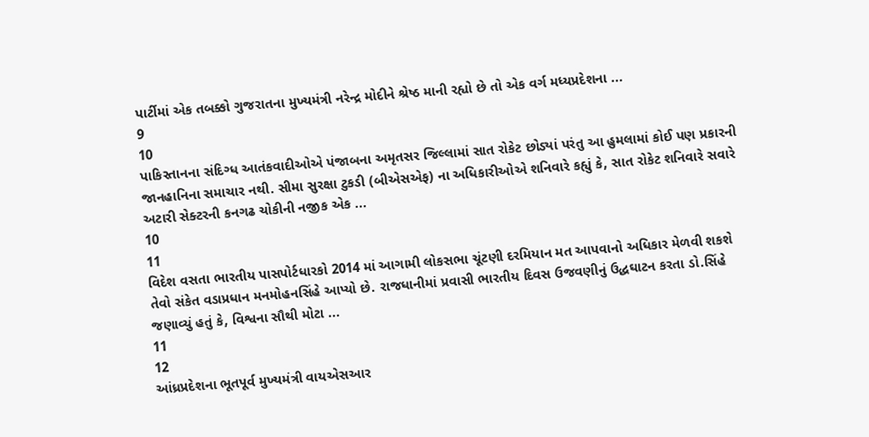પાર્ટીમાં એક તબક્કો ગુજરાતના મુખ્યમંત્રી નરેન્દ્ર મોદીને શ્રેષ્ઠ માની રહ્યો છે તો એક વર્ગ મધ્યપ્રદેશના ...
9
10
પાકિસ્તાનના સંદિગ્ધ આતંકવાદીઓએ પંજાબના અમૃતસર જિલ્લામાં સાત રોકેટ છોડ્યાં પરંતુ આ હુમલામાં કોઈ પણ પ્રકારની જાનહાનિના સમાચાર નથી. સીમા સુરક્ષા ટુકડી (બીએસએફ) ના અધિકારીઓએ શનિવારે કહ્યું કે, સાત રોકેટ શનિવારે સવારે અટારી સેક્ટરની કનગઢ ચોકીની નજીક એક ...
10
11
વિદેશ વસતા ભારતીય પાસપોર્ટધારકો 2014 માં આગામી લોકસભા ચૂંટણી દરમિયાન મત આપવાનો અધિકાર મેળવી શકશે તેવો સંકેત વડાપ્રધાન મનમોહનસિંહે આપ્યો છે. રાજધાનીમાં પ્રવાસી ભારતીય દિવસ ઉજવણીનું ઉદ્ધઘાટન કરતા ડો.સિંહે જણાવ્યું હતું કે, વિશ્વના સૌથી મોટા ...
11
12
આંધ્રપ્રદેશના ભૂતપૂર્વ મુખ્યમંત્રી વાયએસઆર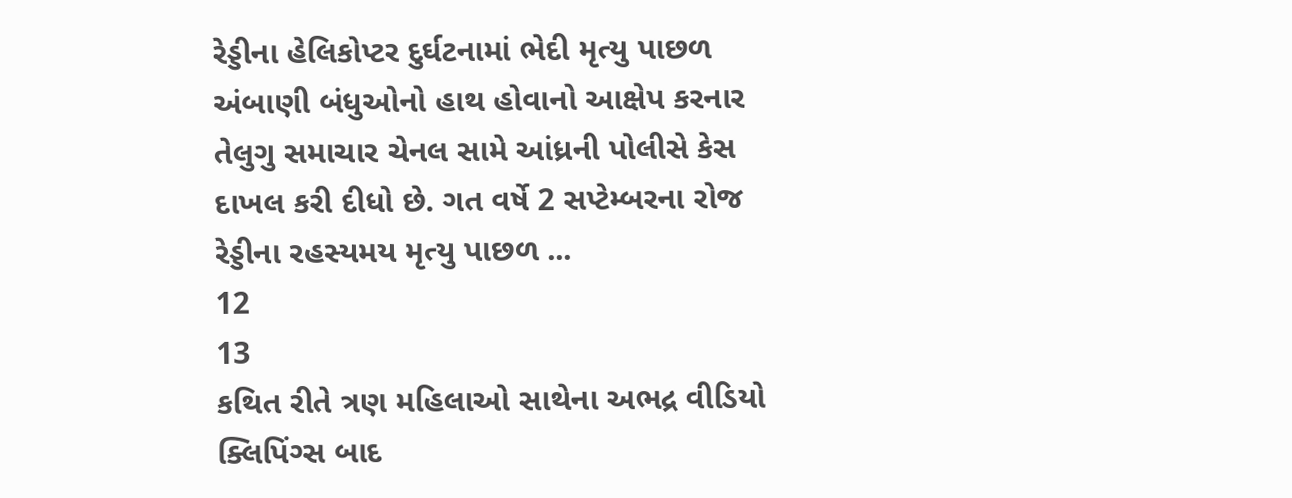રેડ્ડીના હેલિકોપ્ટર દુર્ઘટનામાં ભેદી મૃત્યુ પાછળ અંબાણી બંધુઓનો હાથ હોવાનો આક્ષેપ કરનાર તેલુગુ સમાચાર ચેનલ સામે આંધ્રની પોલીસે કેસ દાખલ કરી દીધો છે. ગત વર્ષે 2 સપ્ટેમ્બરના રોજ રેડ્ડીના રહસ્યમય મૃત્યુ પાછળ ...
12
13
કથિત રીતે ત્રણ મહિલાઓ સાથેના અભદ્ર વીડિયો ક્લિપિંગ્સ બાદ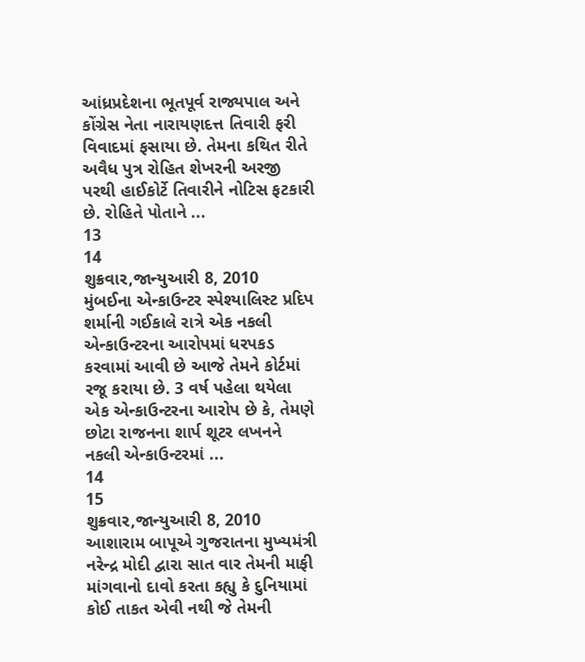આંધ્રપ્રદેશના ભૂતપૂર્વ રાજ્યપાલ અને કોંગ્રેસ નેતા નારાયણદત્ત તિવારી ફરી વિવાદમાં ફસાયા છે. તેમના કથિત રીતે અવૈધ પુત્ર રોહિત શેખરની અરજી પરથી હાઈકોર્ટે તિવારીને નોટિસ ફટકારી છે. રોહિતે પોતાને ...
13
14
શુક્રવાર,જાન્યુઆરી 8, 2010
મુંબઈના એન્કાઉન્ટર સ્પેશ્યાલિસ્ટ પ્રદિપ શર્માની ગઈકાલે રાત્રે એક નકલી એન્કાઉન્ટરના આરોપમાં ધરપકડ કરવામાં આવી છે આજે તેમને કોર્ટમાં રજૂ કરાયા છે. 3 વર્ષ પહેલા થયેલા એક એન્કાઉન્ટરના આરોપ છે કે, તેમણે છોટા રાજનના શાર્પ શૂટર લખનને નકલી એન્કાઉન્ટરમાં ...
14
15
શુક્રવાર,જાન્યુઆરી 8, 2010
આશારામ બાપૂએ ગુજરાતના મુખ્યમંત્રી નરેન્દ્ર મોદી દ્વારા સાત વાર તેમની માફી માંગવાનો દાવો કરતા કહ્યુ કે દુનિયામાં કોઈ તાકત એવી નથી જે તેમની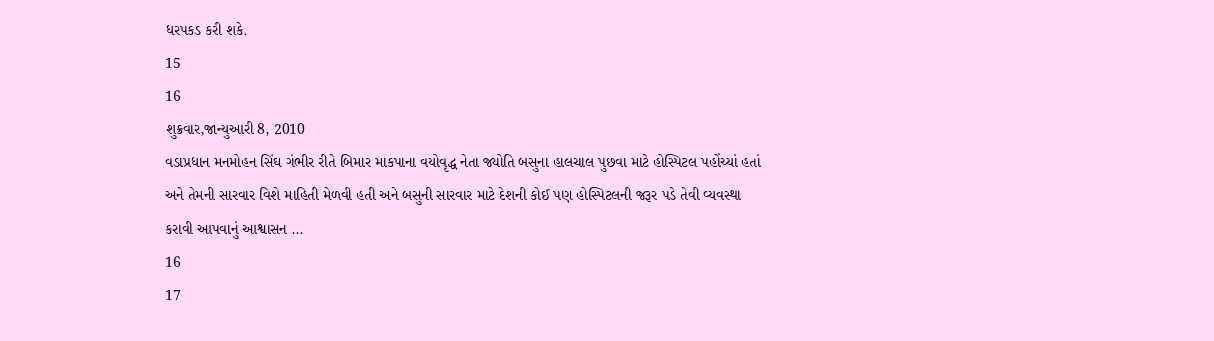ધરપકડ કરી શકે.
15
16
શુક્રવાર,જાન્યુઆરી 8, 2010
વડાપ્રધાન મનમોહન સિંઘ ગંભીર રીતે બિમાર માકપાના વયોવૃદ્ધ નેતા જ્યોતિ બસુના હાલચાલ પુછવા માટે હોસ્પિટલ પહોંચ્યાં હતાં અને તેમની સારવાર વિશે માહિતી મેળવી હતી અને બસુની સારવાર માટે દેશની કોઈ પણ હોસ્પિટલની જરૂર પડે તેવી વ્યવસ્થા કરાવી આપવાનું આશ્વાસન ...
16
17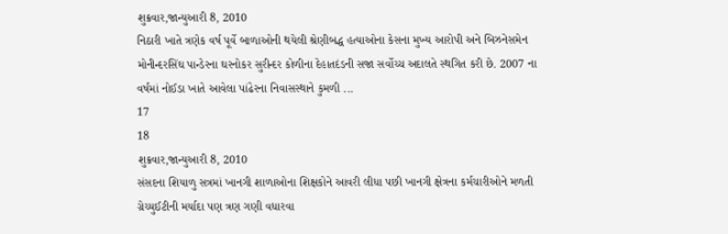શુક્રવાર,જાન્યુઆરી 8, 2010
નિઠારી ખાતે ત્રણેક વર્ષ પૂર્વે બાળાઓની થયેલી શ્રેણીબદ્ધ હત્યાઓના કેસના મુખ્ય આરોપી અને બિઝનેસમેન મોનીન્દરસિંઘ પાન્ડેરના ઘરનોકર સુરીન્દર કોળીના દેહાતદંડની સજા સર્વોચ્ચ અદાલતે સ્થગિત કરી છે. 2007 ના વર્ષમાં નોઈડા ખાતે આવેલા પાંઢેરના નિવાસસ્થાને કુમળી ...
17
18
શુક્રવાર,જાન્યુઆરી 8, 2010
સંસદના શિયાળુ સત્રમાં ખાનગી શાળાઓના શિક્ષકોને આવરી લીધા પછી ખાનગી ક્ષેત્રના કર્મચારીઓને મળતી ગ્રેચ્યુઈટીની મર્યાદા પણ ત્રણ ગણી વધારવા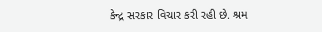કેન્દ્ર સરકાર વિચાર કરી રહી છે. શ્રમ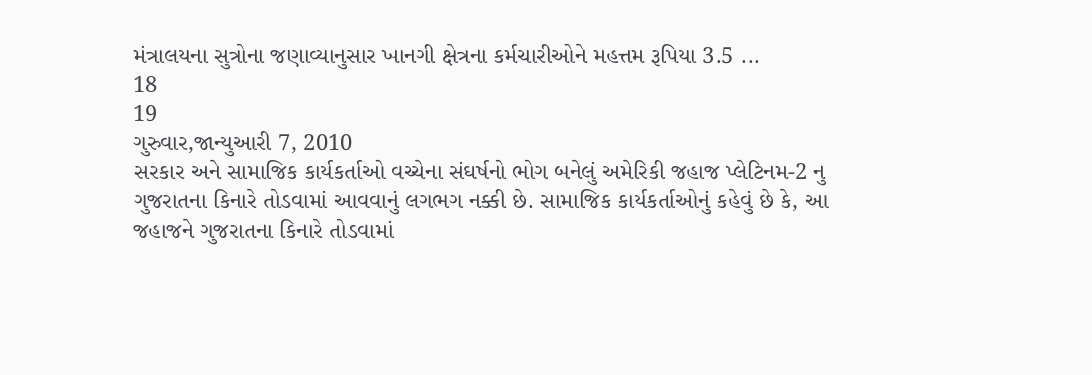મંત્રાલયના સુત્રોના જણાવ્યાનુસાર ખાનગી ક્ષેત્રના કર્મચારીઓને મહત્તમ રૂપિયા 3.5 ...
18
19
ગુરુવાર,જાન્યુઆરી 7, 2010
સરકાર અને સામાજિક કાર્યકર્તાઓ વચ્ચેના સંઘર્ષનો ભોગ બનેલું અમેરિકી જહાજ પ્લેટિનમ-2 નુ ગુજરાતના કિનારે તોડવામાં આવવાનું લગભગ નક્કી છે. સામાજિક કાર્યકર્તાઓનું કહેવું છે કે, આ જહાજને ગુજરાતના કિનારે તોડવામાં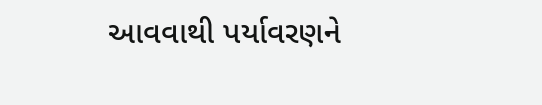આવવાથી પર્યાવરણને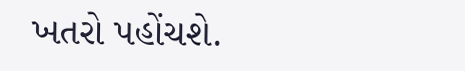ખતરો પહોંચશે.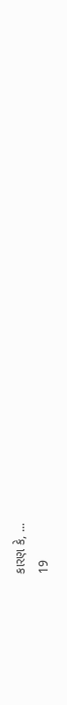કારણ કે, ...
19